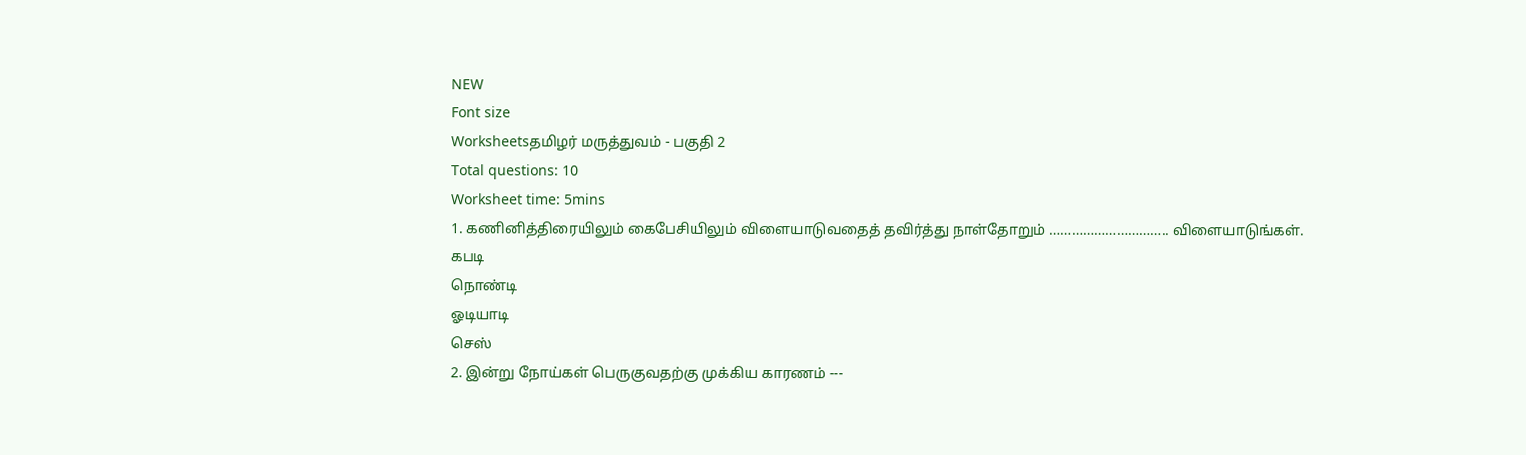NEW
Font size
Worksheetsதமிழர் மருத்துவம் - பகுதி 2
Total questions: 10
Worksheet time: 5mins
1. கணினித்திரையிலும் கைபேசியிலும் விளையாடுவதைத் தவிர்த்து நாள்தோறும் ………………………….. விளையாடுங்கள்.
கபடி
நொண்டி
ஓடியாடி
செஸ்
2. இன்று நோய்கள் பெருகுவதற்கு முக்கிய காரணம் ---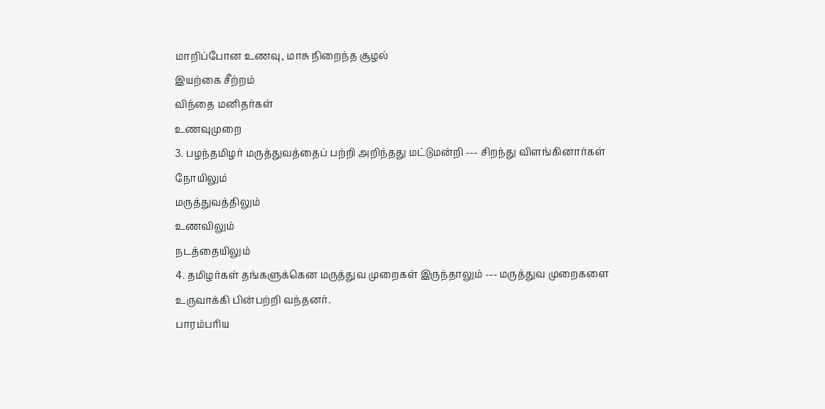மாறிப்போன உணவு, மாசு நிறைந்த சூழல்
இயற்கை சீற்றம்
விந்தை மனிதர்கள்
உணவுமுறை
3. பழந்தமிழர் மருத்துவத்தைப் பற்றி அறிந்தது மட்டுமன்றி --- சிறந்து விளங்கினார்கள்
நோயிலும்
மருத்துவத்திலும்
உணவிலும்
நடத்தையிலும்
4. தமிழர்கள் தங்களுக்கென மருத்துவ முறைகள் இருந்தாலும் --- மருத்துவ முறைகளை உருவாக்கி பின்பற்றி வந்தனர்.
பாரம்பாிய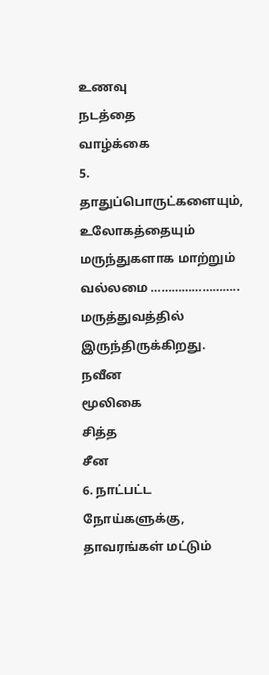உணவு
நடத்தை
வாழ்க்கை
5. தாதுப்பொருட்களையும், உலோகத்தையும் மருந்துகளாக மாற்றும் வல்லமை …………………….. மருத்துவத்தில் இருந்திருக்கிறது.
நவீன
மூலிகை
சித்த
சீன
6. நாட்பட்ட நோய்களுக்கு, தாவரங்கள் மட்டும்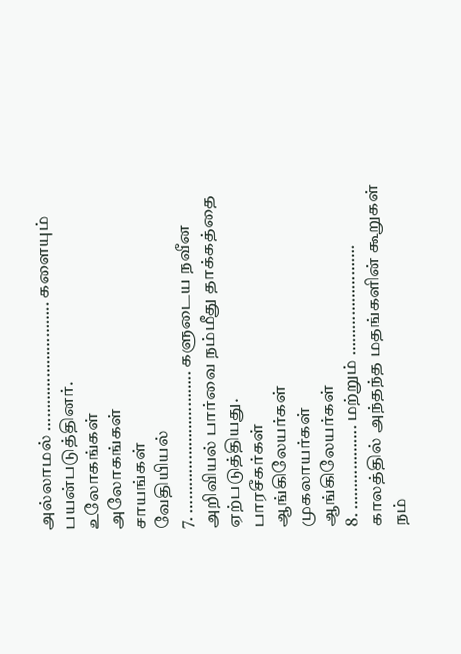அல்லாமல் ……………………….. களையும் பயன்படுத்தினர்.
உலோகங்கள்
அலோகங்கள்
சாயங்கள்
வேதியியல்
7. ………………………….. களுடைய நவீன அறிவியல் பார்வை நம்மீது தாக்கத்தை ஏற்படுத்தியது.
பாரசீகர்கள்
ஆங்கிலேயர்கள்
முகலாயர்கள்
ஆங்கிலேயர்கள்
8. ………………. மற்றும் ……………………. காலத்தில் அந்தந்த மதங்களின் கூறுகள் நம்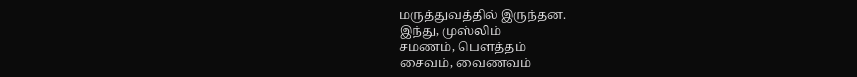மருத்துவத்தில் இருந்தன.
இந்து, முஸ்லிம்
சமணம், பெளத்தம்
சைவம், வைணவம்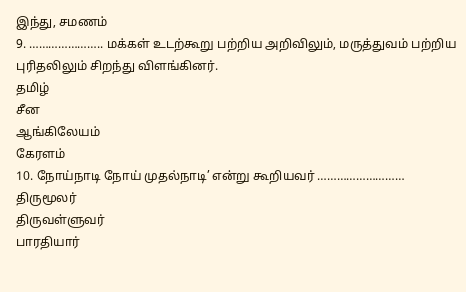இந்து, சமணம்
9. ………………….. மக்கள் உடற்கூறு பற்றிய அறிவிலும், மருத்துவம் பற்றிய புரிதலிலும் சிறந்து விளங்கினர்.
தமிழ்
சீன
ஆங்கிலேயம்
கேரளம்
10. நோய்நாடி நோய் முதல்நாடி’ என்று கூறியவர் ………………………
திருமூலர்
திருவள்ளுவர்
பாரதியார்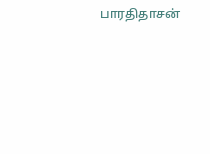பாரதிதாசன்